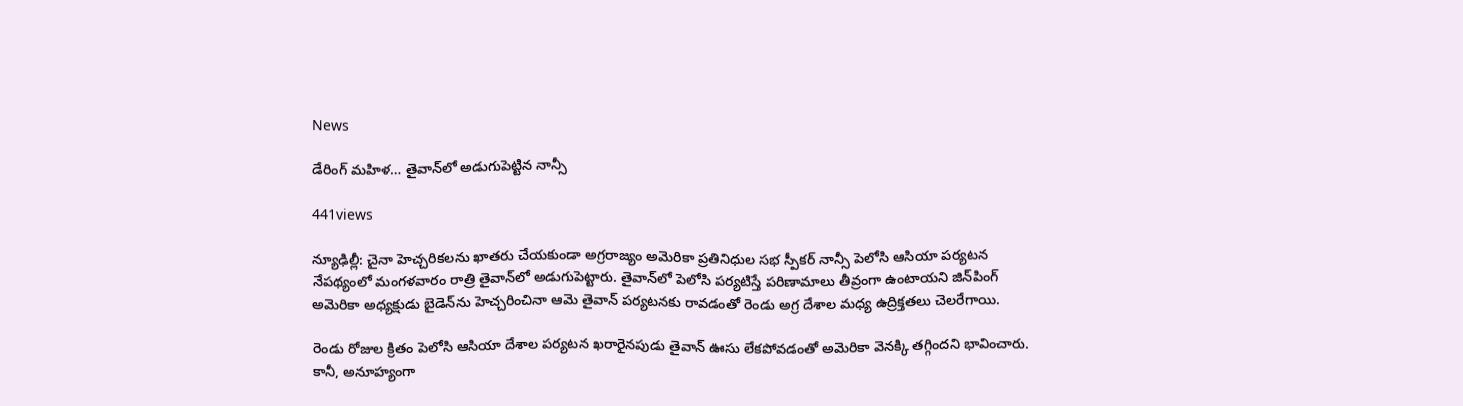News

డేరింగ్ మ‌హిళ‌… తైవాన్‌లో అడుగుపెట్టిన నాన్సీ

441views

న్యూఢిల్లీ: చైనా హెచ్చరికలను ఖాతరు చేయకుండా అగ్రరాజ్యం అమెరికా ప్రతినిధుల సభ స్పీకర్ నాన్సీ పెలోసి ఆసియా పర్యటన నేపథ్యంలో మంగళవారం రాత్రి తైవాన్‌లో అడుగుపెట్టారు. తైవాన్‌లో పెలోసి పర్యటిస్తే పరిణామాలు తీవ్రంగా ఉంటాయని జిన్‌పింగ్‌ అమెరికా అధ్యక్షుడు బైడెన్‌ను హెచ్చరించినా ఆమె తైవాన్‌ పర్యటనకు రావడంతో రెండు అగ్ర దేశాల మధ్య ఉద్రిక్తతలు చెలరేగాయి.

రెండు రోజుల క్రితం పెలోసి ఆసియా దేశాల పర్యటన ఖరారైనపుడు తైవాన్‌ ఊసు లేకపోవడంతో అమెరికా వెనక్కి తగ్గిందని భావించారు. కానీ, అనూహ్యంగా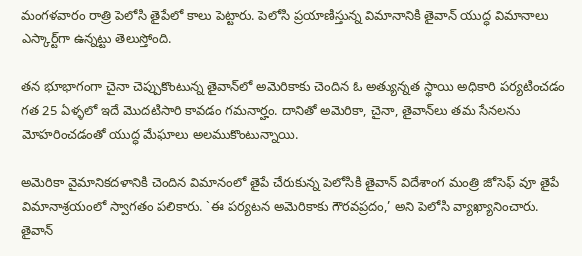మంగళవారం రాత్రి పెలోసి తైపేలో కాలు పెట్టారు. పెలోసి ప్రయాణిస్తున్న విమానానికి తైవాన్ యుద్ధ విమానాలు ఎస్కార్ట్‌గా ఉన్నట్టు తెలుస్తోంది.

తన భూభాగంగా చైనా చెప్పుకొంటున్న తైవాన్‌లో అమెరికాకు చెందిన ఓ అత్యున్నత స్థాయి అధికారి పర్యటించడం గత 25 ఏళ్ళ‌లో ఇదే మొదటిసారి కావడం గమనార్హం. దానితో అమెరికా, చైనా, తైవాన్‌లు తమ సేనలను మోహరించడంతో యుద్ధ మేఘాలు అలముకొంటున్నాయి.

అమెరికా వైమానికదళానికి చెందిన విమానంలో తైపే చేరుకున్న పెలోసికి తైవాన్‌ విదేశాంగ మంత్రి జోసెఫ్‌ వూ తైపే విమానాశ్రయంలో స్వాగతం పలికారు. `ఈ పర్యటన అమెరికాకు గౌరవప్రదం,’ అని పెలోసి వ్యాఖ్యానించారు. తైవాన్‌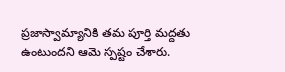ప్రజాస్వామ్యానికి తమ పూర్తి మద్దతు ఉంటుందని ఆమె స్పష్టం చేశారు.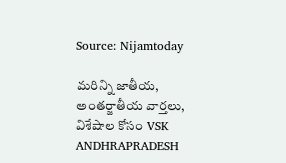Source: Nijamtoday

మరిన్ని జాతీయ, అంతర్జాతీయ వార్తలు, విశేషాల కోసం VSK ANDHRAPRADESH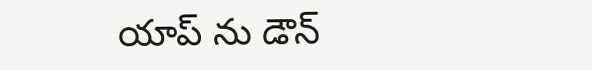యాప్ ను డౌన్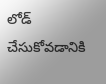లోడ్ చేసుకోవడానికి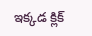ఇక్కడ క్లిక్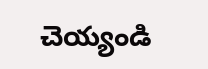చెయ్యండి